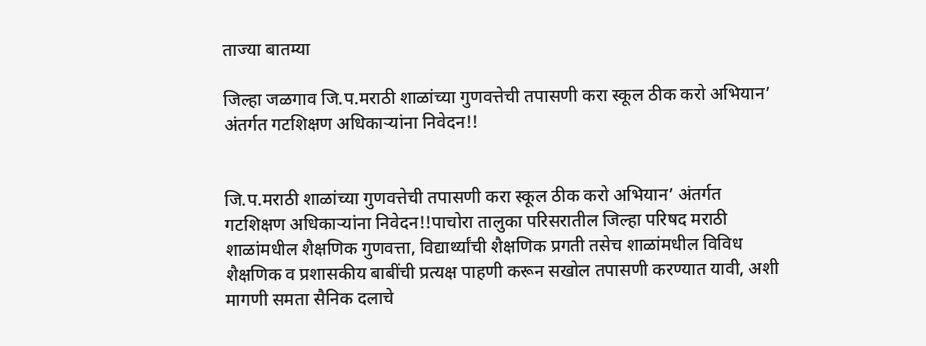ताज्या बातम्या

जिल्हा जळगाव जि.प.मराठी शाळांच्या गुणवत्तेची तपासणी करा स्कूल ठीक करो अभियान’ अंतर्गत गटशिक्षण अधिकाऱ्यांना निवेदन!!


जि.प.मराठी शाळांच्या गुणवत्तेची तपासणी करा स्कूल ठीक करो अभियान’ अंतर्गत गटशिक्षण अधिकाऱ्यांना निवेदन!!पाचोरा तालुका परिसरातील जिल्हा परिषद मराठी शाळांमधील शैक्षणिक गुणवत्ता, विद्यार्थ्यांची शैक्षणिक प्रगती तसेच शाळांमधील विविध शैक्षणिक व प्रशासकीय बाबींची प्रत्यक्ष पाहणी करून सखोल तपासणी करण्यात यावी, अशी मागणी समता सैनिक दलाचे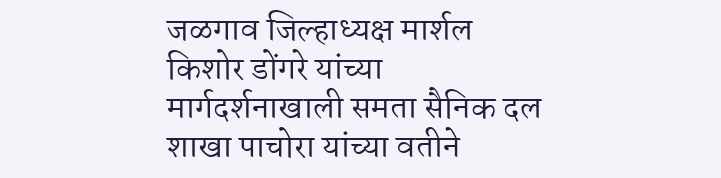जळगाव जिल्हाध्यक्ष मार्शल किशोर डोंगरे यांच्या मार्गदर्शनाखाली समता सैनिक दल शाखा पाचोरा यांच्या वतीने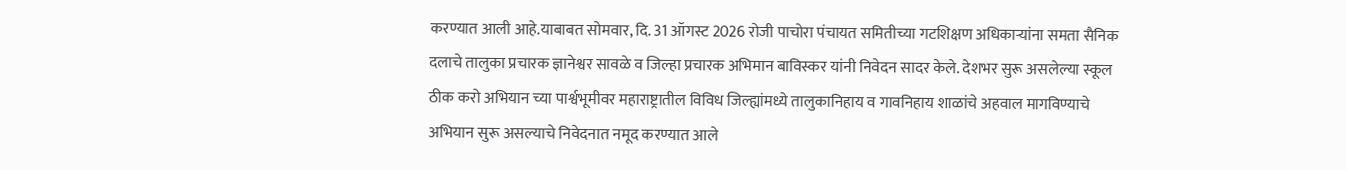करण्यात आली आहे.याबाबत सोमवार, दि. 31 ऑगस्ट 2026 रोजी पाचोरा पंचायत समितीच्या गटशिक्षण अधिकाऱ्यांना समता सैनिक दलाचे तालुका प्रचारक ज्ञानेश्वर सावळे व जिल्हा प्रचारक अभिमान बाविस्कर यांनी निवेदन सादर केले. देशभर सुरू असलेल्या स्कूल ठीक करो अभियान च्या पार्श्वभूमीवर महाराष्ट्रातील विविध जिल्ह्यांमध्ये तालुकानिहाय व गावनिहाय शाळांचे अहवाल मागविण्याचे अभियान सुरू असल्याचे निवेदनात नमूद करण्यात आले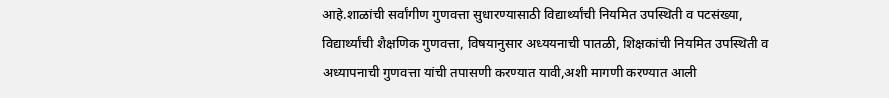आहे.शाळांची सर्वांगीण गुणवत्ता सुधारण्यासाठी विद्यार्थ्यांची नियमित उपस्थिती व पटसंख्या, विद्यार्थ्यांची शैक्षणिक गुणवत्ता, विषयानुसार अध्ययनाची पातळी, शिक्षकांची नियमित उपस्थिती व अध्यापनाची गुणवत्ता यांची तपासणी करण्यात यावी,अशी मागणी करण्यात आली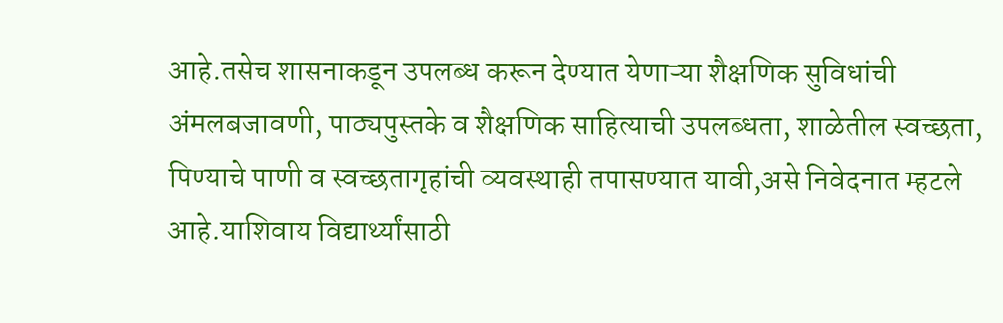आहे.तसेच शासनाकडून उपलब्ध करून देण्यात येणाऱ्या शैक्षणिक सुविधांची अंमलबजावणी, पाठ्यपुस्तके व शैक्षणिक साहित्याची उपलब्धता, शाळेतील स्वच्छता, पिण्याचे पाणी व स्वच्छतागृहांची व्यवस्थाही तपासण्यात यावी,असे निवेदनात म्हटले आहे.याशिवाय विद्यार्थ्यांसाठी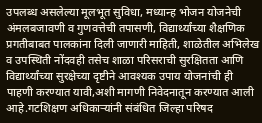उपलब्ध असलेल्या मूलभूत सुविधा, मध्यान्ह भोजन योजनेची अंमलबजावणी व गुणवत्तेची तपासणी, विद्यार्थ्यांच्या शैक्षणिक प्रगतीबाबत पालकांना दिली जाणारी माहिती, शाळेतील अभिलेख व उपस्थिती नोंदवही तसेच शाळा परिसराची सुरक्षितता आणि विद्यार्थ्यांच्या सुरक्षेच्या दृष्टीने आवश्यक उपाय योजनांची ही पाहणी करण्यात यावी,अशी मागणी निवेदनातून करण्यात आली आहे.गटशिक्षण अधिकाऱ्यांनी संबंधित जिल्हा परिषद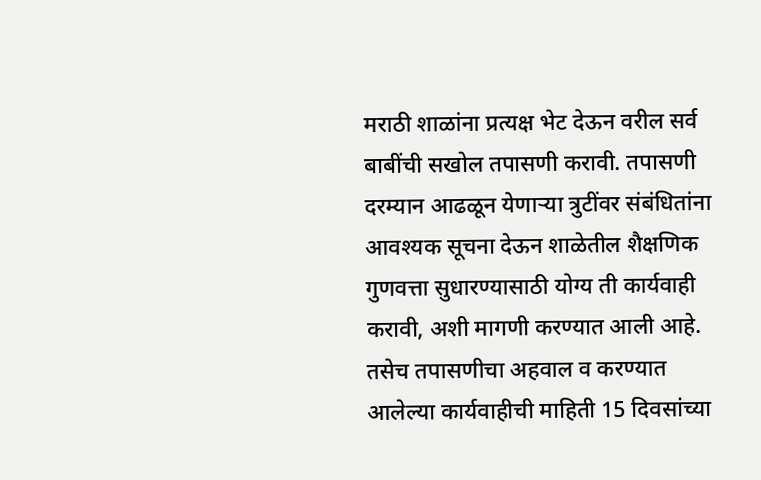मराठी शाळांना प्रत्यक्ष भेट देऊन वरील सर्व बाबींची सखोल तपासणी करावी. तपासणी दरम्यान आढळून येणाऱ्या त्रुटींवर संबंधितांना आवश्यक सूचना देऊन शाळेतील शैक्षणिक गुणवत्ता सुधारण्यासाठी योग्य ती कार्यवाही करावी, अशी मागणी करण्यात आली आहे. तसेच तपासणीचा अहवाल व करण्यात आलेल्या कार्यवाहीची माहिती 15 दिवसांच्या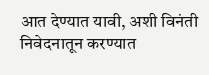आत देण्यात यावी, अशी विनंती निवेदनातून करण्यात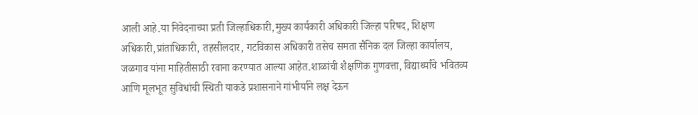आली आहे.या निवेदनाच्या प्रती जिल्हाधिकारी,मुख्य कार्यकारी अधिकारी जिल्हा परिषद, शिक्षण अधिकारी,प्रांताधिकारी, तहसीलदार, गटविकास अधिकारी तसेच समता सैनिक दल जिल्हा कार्यालय, जळगाव यांना माहितीसाठी रवाना करण्यात आल्या आहेत.शाळांची शैक्षणिक गुणवत्ता, विद्यार्थ्यांचे भवितव्य आणि मूलभूत सुविधांची स्थिती याकडे प्रशासनाने गांभीर्याने लक्ष देऊन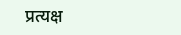प्रत्यक्ष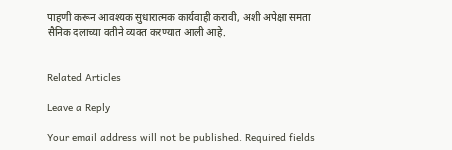पाहणी करून आवश्यक सुधारात्मक कार्यवाही करावी, अशी अपेक्षा समता सैनिक दलाच्या वतीने व्यक्त करण्यात आली आहे.


Related Articles

Leave a Reply

Your email address will not be published. Required fields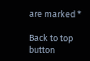are marked *

Back to top button